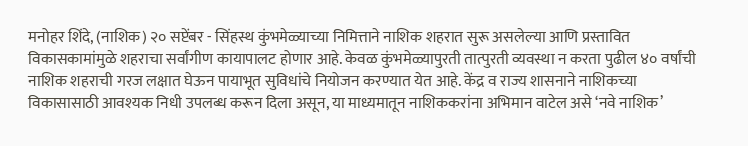मनोहर शिंदे, (नाशिक) २० सप्टेंबर - सिंहस्थ कुंभमेळ्याच्या निमित्ताने नाशिक शहरात सुरू असलेल्या आणि प्रस्तावित विकासकामांमुळे शहराचा सर्वांगीण कायापालट होणार आहे. केवळ कुंभमेळ्यापुरती तात्पुरती व्यवस्था न करता पुढील ४० वर्षांची नाशिक शहराची गरज लक्षात घेऊन पायाभूत सुविधांचे नियोजन करण्यात येत आहे. केंद्र व राज्य शासनाने नाशिकच्या विकासासाठी आवश्यक निधी उपलब्ध करून दिला असून, या माध्यमातून नाशिककरांना अभिमान वाटेल असे ‘नवे नाशिक’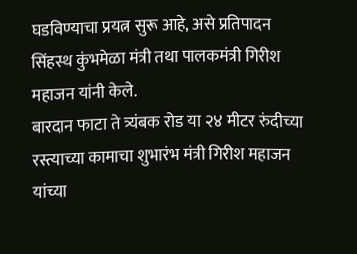घडविण्याचा प्रयत्न सुरू आहे, असे प्रतिपादन सिंहस्थ कुंभमेळा मंत्री तथा पालकमंत्री गिरीश महाजन यांनी केले.
बारदान फाटा ते त्र्यंबक रोड या २४ मीटर रुंदीच्या रस्त्याच्या कामाचा शुभारंभ मंत्री गिरीश महाजन यांच्या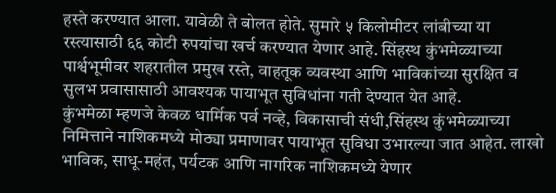हस्ते करण्यात आला. यावेळी ते बोलत होते. सुमारे ५ किलोमीटर लांबीच्या या रस्त्यासाठी ६६ कोटी रुपयांचा खर्च करण्यात येणार आहे. सिंहस्थ कुंभमेळ्याच्या पार्श्वभूमीवर शहरातील प्रमुख रस्ते, वाहतूक व्यवस्था आणि भाविकांच्या सुरक्षित व सुलभ प्रवासासाठी आवश्यक पायाभूत सुविधांना गती देण्यात येत आहे.
कुंभमेळा म्हणजे केवळ धार्मिक पर्व नव्हे, विकासाची संधी,सिंहस्थ कुंभमेळ्याच्या निमित्ताने नाशिकमध्ये मोठ्या प्रमाणावर पायाभूत सुविधा उभारल्या जात आहेत. लाखो भाविक, साधू-महंत, पर्यटक आणि नागरिक नाशिकमध्ये येणार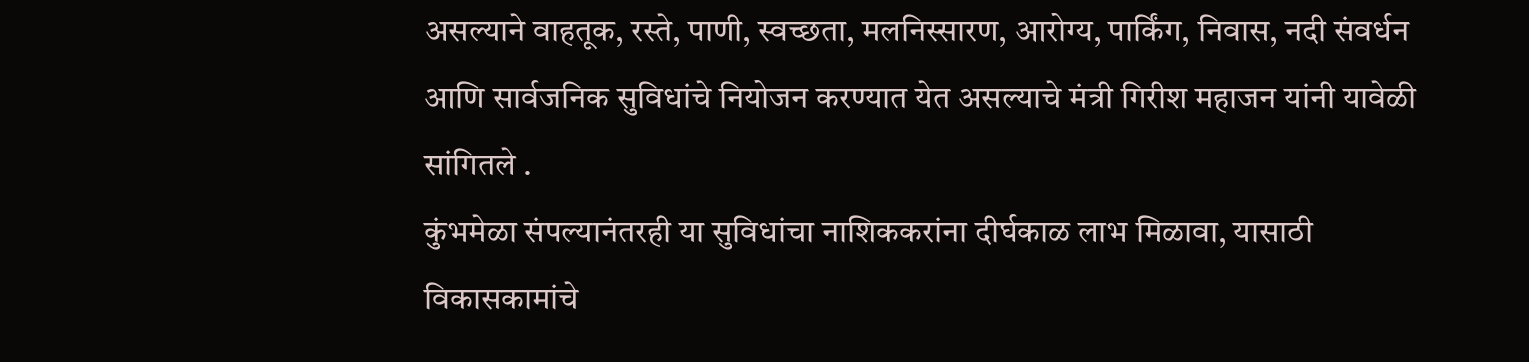असल्याने वाहतूक, रस्ते, पाणी, स्वच्छता, मलनिस्सारण, आरोग्य, पार्किंग, निवास, नदी संवर्धन आणि सार्वजनिक सुविधांचे नियोजन करण्यात येत असल्याचे मंत्री गिरीश महाजन यांनी यावेळी सांगितले .
कुंभमेळा संपल्यानंतरही या सुविधांचा नाशिककरांना दीर्घकाळ लाभ मिळावा, यासाठी विकासकामांचे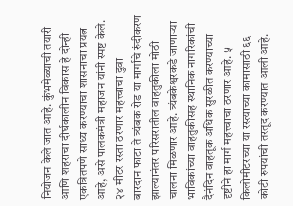नियोजन केले जात आहे. कुंभमेळ्याची तयारी आणि शहराचा दीर्घकालीन विकास हे दोन्ही एकत्रितपणे साध्य करण्याचा शासनाचा प्रयत्न आहे, असे पालकमंत्री महाजन यांनी स्पष्ट केले.
२४ मीटर रस्ता ठरणार महत्त्वाचा दुवा
बारदान फाटा ते त्र्यंबक रोड या मार्गाचे रुंदीकरण झाल्यानंतर परिसरातील वाहतुकीला मोठी चालना मिळणार आहे. त्र्यंबकेश्वरकडे जाणाऱ्या भाविकांच्या वाहतुकीसह स्थानिक नागरिकांची दैनंदिन वाहतूक अधिक सुरळीत करण्याच्या दृष्टीने हा मार्ग महत्त्वाचा ठरणार आहे. ५ किलोमीटरच्या या रस्त्याच्या कामासाठी ६६ कोटी रुपयांची तरतूद करण्यात आली आहे.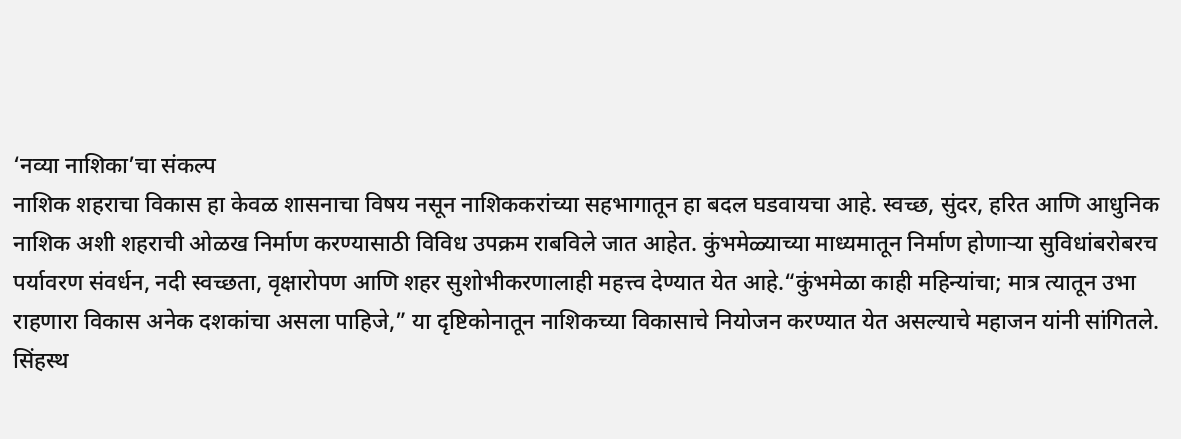‘नव्या नाशिका’चा संकल्प
नाशिक शहराचा विकास हा केवळ शासनाचा विषय नसून नाशिककरांच्या सहभागातून हा बदल घडवायचा आहे. स्वच्छ, सुंदर, हरित आणि आधुनिक नाशिक अशी शहराची ओळख निर्माण करण्यासाठी विविध उपक्रम राबविले जात आहेत. कुंभमेळ्याच्या माध्यमातून निर्माण होणाऱ्या सुविधांबरोबरच पर्यावरण संवर्धन, नदी स्वच्छता, वृक्षारोपण आणि शहर सुशोभीकरणालाही महत्त्व देण्यात येत आहे.“कुंभमेळा काही महिन्यांचा; मात्र त्यातून उभा राहणारा विकास अनेक दशकांचा असला पाहिजे,” या दृष्टिकोनातून नाशिकच्या विकासाचे नियोजन करण्यात येत असल्याचे महाजन यांनी सांगितले.
सिंहस्थ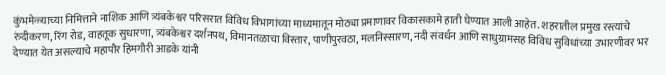कुंभमेळ्याच्या निमित्ताने नाशिक आणि त्र्यंबकेश्वर परिसरात विविध विभागांच्या माध्यमातून मोठ्या प्रमाणावर विकासकामे हाती घेण्यात आली आहेत. शहरातील प्रमुख रस्त्यांचे रुंदीकरण, रिंग रोड, वाहतूक सुधारणा, त्र्यंबकेश्वर दर्शनपथ, विमानतळाचा विस्तार, पाणीपुरवठा, मलनिस्सारण, नदी संवर्धन आणि साधुग्रामसह विविध सुविधांच्या उभारणीवर भर देण्यात येत असल्याचे महापौर हिमगौरी आडके यांनी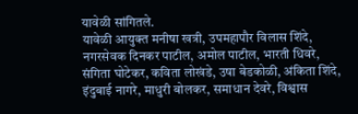यावेळी सांगितले.
यावेळी आयुक्त मनीषा खत्री, उपमहापौर विलास शिंदे, नगरसेवक दिनकर पाटील, अमोल पाटील, भारती धिवरे, संगिता घोटेकर, कविता लोखंडे, उषा बेडकोळी, अंकिता शिंदे, इंदुबाई नागरे, माधुरी बोलकर, समाधान देवरे, विश्वास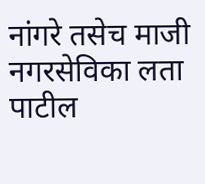नांगरे तसेच माजी नगरसेविका लता पाटील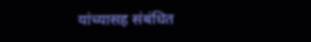यांच्यासह संबंधित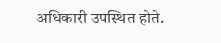अधिकारी उपस्थित होते.